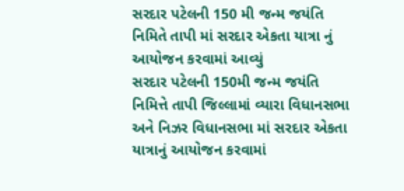સરદાર પટેલની 150 મી જન્મ જયંતિ નિમિતે તાપી માં સરદાર એકતા યાત્રા નું આયોજન કરવામાં આવ્યું
સરદાર પટેલની 150મી જન્મ જયંતિ નિમિત્તે તાપી જિલ્લામાં વ્યારા વિધાનસભા અને નિઝર વિધાનસભા માં સરદાર એકતા યાત્રાનું આયોજન કરવામાં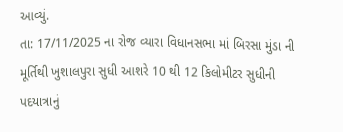આવ્યું.
તા: 17/11/2025 ના રોજ વ્યારા વિધાનસભા માં બિરસા મુંડા ની મૂર્તિથી ખુશાલપુરા સુધી આશરે 10 થી 12 કિલોમીટર સુધીની પદયાત્રાનું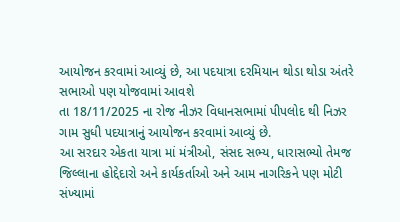આયોજન કરવામાં આવ્યું છે, આ પદયાત્રા દરમિયાન થોડા થોડા અંતરે સભાઓ પણ યોજવામાં આવશે
તા 18/11/2025 ના રોજ નીઝર વિધાનસભામાં પીપલોદ થી નિઝર ગામ સુધી પદયાત્રાનું આયોજન કરવામાં આવ્યું છે.
આ સરદાર એકતા યાત્રા માં મંત્રીઓ, સંસદ સભ્ય, ધારાસભ્યો તેમજ જિલ્લાના હોદ્દેદારો અને કાર્યકર્તાઓ અને આમ નાગરિકને પણ મોટી સંખ્યામાં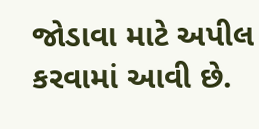જોડાવા માટે અપીલ કરવામાં આવી છે.